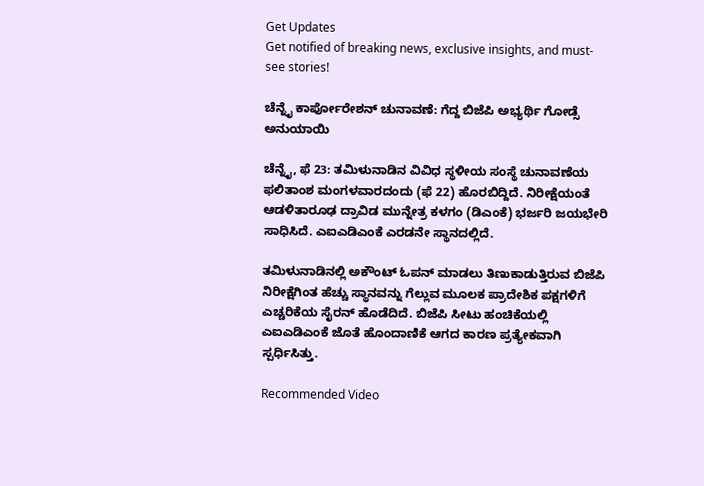Get Updates
Get notified of breaking news, exclusive insights, and must-see stories!

ಚೆನ್ನೈ ಕಾರ್ಪೋರೇಶನ್ ಚುನಾವಣೆ: ಗೆದ್ದ ಬಿಜೆಪಿ ಅಭ್ಯರ್ಥಿ ಗೋಡ್ಸೆ ಅನುಯಾಯಿ

ಚೆನ್ನೈ, ಫೆ 23: ತಮಿಳುನಾಡಿನ ವಿವಿಧ ಸ್ಥಳೀಯ ಸಂಸ್ಥೆ ಚುನಾವಣೆಯ ಫಲಿತಾಂಶ ಮಂಗಳವಾರದಂದು (ಫೆ 22) ಹೊರಬಿದ್ದಿದೆ. ನಿರೀಕ್ಷೆಯಂತೆ ಆಡಳಿತಾರೂಢ ದ್ರಾವಿಡ ಮುನ್ನೇತ್ರ ಕಳಗಂ (ಡಿಎಂಕೆ) ಭರ್ಜರಿ ಜಯಭೇರಿ ಸಾಧಿಸಿದೆ. ಎಐಎಡಿಎಂಕೆ ಎರಡನೇ ಸ್ಥಾನದಲ್ಲಿದೆ.

ತಮಿಳುನಾಡಿನಲ್ಲಿ ಅಕೌಂಟ್ ಓಪನ್ ಮಾಡಲು ತಿಣುಕಾಡುತ್ತಿರುವ ಬಿಜೆಪಿ ನಿರೀಕ್ಷೆಗಿಂತ ಹೆಚ್ಚು ಸ್ಥಾನವನ್ನು ಗೆಲ್ಲುವ ಮೂಲಕ ಪ್ರಾದೇಶಿಕ ಪಕ್ಷಗಳಿಗೆ ಎಚ್ಚರಿಕೆಯ ಸೈರನ್ ಹೊಡೆದಿದೆ. ಬಿಜೆಪಿ ಸೀಟು ಹಂಚಿಕೆಯಲ್ಲಿ ಎಐಎಡಿಎಂಕೆ ಜೊತೆ ಹೊಂದಾಣಿಕೆ ಆಗದ ಕಾರಣ ಪ್ರತ್ಯೇಕವಾಗಿ ಸ್ಪರ್ಧಿಸಿತ್ತು.

Recommended Video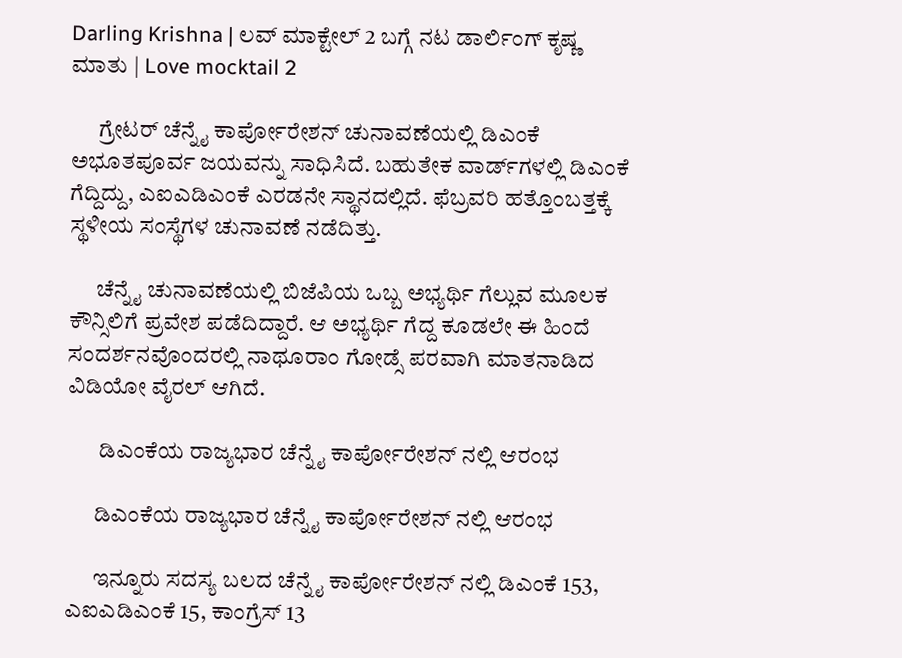Darling Krishna | ಲವ್ ಮಾಕ್ಟೇಲ್ 2 ಬಗ್ಗೆ ನಟ ಡಾರ್ಲಿಂಗ್ ಕೃಷ್ಣ ಮಾತು | Love mocktail 2

      ಗ್ರೇಟರ್ ಚೆನ್ನೈ ಕಾರ್ಪೋರೇಶನ್ ಚುನಾವಣೆಯಲ್ಲಿ ಡಿಎಂಕೆ ಅಭೂತಪೂರ್ವ ಜಯವನ್ನು ಸಾಧಿಸಿದೆ. ಬಹುತೇಕ ವಾರ್ಡ್‌ಗಳಲ್ಲಿ ಡಿಎಂಕೆ ಗೆದ್ದಿದ್ದು, ಎಐಎಡಿಎಂಕೆ ಎರಡನೇ ಸ್ಥಾನದಲ್ಲಿದೆ. ಫೆಬ್ರವರಿ ಹತ್ತೊಂಬತ್ತಕ್ಕೆ ಸ್ಥಳೀಯ ಸಂಸ್ಥೆಗಳ ಚುನಾವಣೆ ನಡೆದಿತ್ತು.

      ಚೆನ್ನೈ ಚುನಾವಣೆಯಲ್ಲಿ ಬಿಜೆಪಿಯ ಒಬ್ಬ ಅಭ್ಯರ್ಥಿ ಗೆಲ್ಲುವ ಮೂಲಕ ಕೌನ್ಸಿಲಿಗೆ ಪ್ರವೇಶ ಪಡೆದಿದ್ದಾರೆ. ಆ ಅಭ್ಯರ್ಥಿ ಗೆದ್ದ ಕೂಡಲೇ ಈ ಹಿಂದೆ ಸಂದರ್ಶನವೊಂದರಲ್ಲಿ ನಾಥೂರಾಂ ಗೋಡ್ಸೆ ಪರವಾಗಿ ಮಾತನಾಡಿದ ವಿಡಿಯೋ ವೈರಲ್ ಆಗಿದೆ.

       ಡಿಎಂಕೆಯ ರಾಜ್ಯಭಾರ ಚೆನ್ನೈ ಕಾರ್ಪೋರೇಶನ್ ನಲ್ಲಿ ಆರಂಭ

      ಡಿಎಂಕೆಯ ರಾಜ್ಯಭಾರ ಚೆನ್ನೈ ಕಾರ್ಪೋರೇಶನ್ ನಲ್ಲಿ ಆರಂಭ

      ಇನ್ನೂರು ಸದಸ್ಯ ಬಲದ ಚೆನ್ನೈ ಕಾರ್ಪೋರೇಶನ್ ನಲ್ಲಿ ಡಿಎಂಕೆ 153, ಎಐಎಡಿಎಂಕೆ 15, ಕಾಂಗ್ರೆಸ್ 13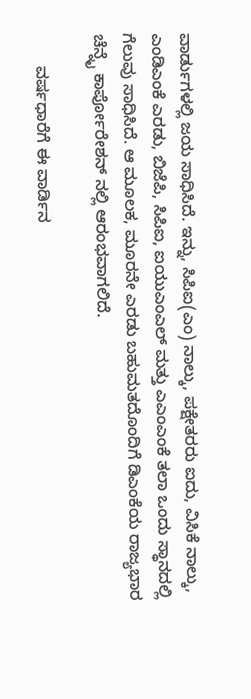ವಾರ್ಡುಗಳಲ್ಲಿ ಜಯ ಸಾಧಿಸಿದೆ. ಇನ್ನು, ಸಿಪಿಐ(ಎಂ) ನಾಲ್ಕು, ಪಕ್ಷೇತರರು ಐದು, ವಿಸಿಕೆ ನಾಲ್ಕು, ಎಂಡಿಎಂಕೆ ಎರಡು, ಬಿಜೆಪಿ, ಸಿಪಿಐ, ಐಯುಎಂಎಲ್ ಮತ್ತು ಎಎಂಎಂಕೆ ತಲಾ ಒಂದು ಸ್ಥಾನದಲ್ಲಿ ಗೆಲುವು ಸಾಧಿಸಿದೆ. ಆ ಮೂಲಕ, ಮೂರನೇ ಎರಡು ಬಹುಮತದೊಂದಿಗೆ ಡಿಎಂಕೆಯ ರಾಜ್ಯಭಾರ ಚೆನ್ನೈ ಕಾರ್ಪೋರೇಶನ್ ನಲ್ಲಿ ಆರಂಭವಾಗಲಿದೆ.

       ವರ್ಷಧಾರೆಗೆ ಈ ವಾರ್ಡಿನ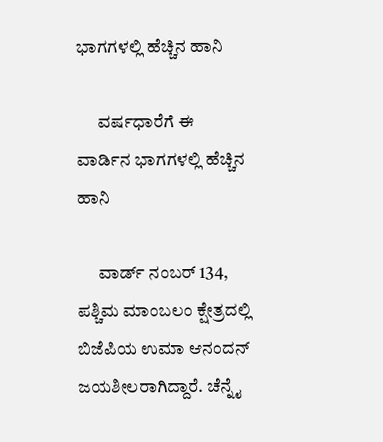ಭಾಗಗಳಲ್ಲಿ ಹೆಚ್ಚಿನ ಹಾನಿ

      ವರ್ಷಧಾರೆಗೆ ಈ ವಾರ್ಡಿನ ಭಾಗಗಳಲ್ಲಿ ಹೆಚ್ಚಿನ ಹಾನಿ

      ವಾರ್ಡ್ ನಂಬರ್ 134, ಪಶ್ಚಿಮ ಮಾಂಬಲಂ ಕ್ಷೇತ್ರದಲ್ಲಿ ಬಿಜೆಪಿಯ ಉಮಾ ಆನಂದನ್ ಜಯಶೀಲರಾಗಿದ್ದಾರೆ. ಚೆನ್ನೈ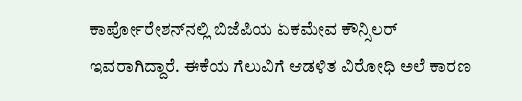ಕಾರ್ಪೋರೇಶನ್‌ನಲ್ಲಿ ಬಿಜೆಪಿಯ ಏಕಮೇವ ಕೌನ್ಸಿಲರ್ ಇವರಾಗಿದ್ದಾರೆ. ಈಕೆಯ ಗೆಲುವಿಗೆ ಆಡಳಿತ ವಿರೋಧಿ ಅಲೆ ಕಾರಣ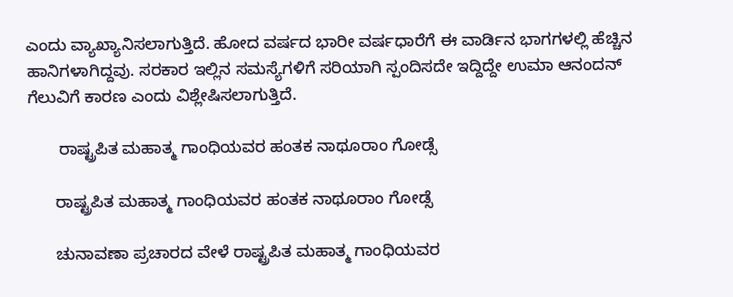ಎಂದು ವ್ಯಾಖ್ಯಾನಿಸಲಾಗುತ್ತಿದೆ. ಹೋದ ವರ್ಷದ ಭಾರೀ ವರ್ಷಧಾರೆಗೆ ಈ ವಾರ್ಡಿನ ಭಾಗಗಳಲ್ಲಿ ಹೆಚ್ಚಿನ ಹಾನಿಗಳಾಗಿದ್ದವು. ಸರಕಾರ ಇಲ್ಲಿನ ಸಮಸ್ಯೆಗಳಿಗೆ ಸರಿಯಾಗಿ ಸ್ಪಂದಿಸದೇ ಇದ್ದಿದ್ದೇ ಉಮಾ ಆನಂದನ್ ಗೆಲುವಿಗೆ ಕಾರಣ ಎಂದು ವಿಶ್ಲೇಷಿಸಲಾಗುತ್ತಿದೆ.

       ರಾಷ್ಟ್ರಪಿತ ಮಹಾತ್ಮ ಗಾಂಧಿಯವರ ಹಂತಕ ನಾಥೂರಾಂ ಗೋಡ್ಸೆ

      ರಾಷ್ಟ್ರಪಿತ ಮಹಾತ್ಮ ಗಾಂಧಿಯವರ ಹಂತಕ ನಾಥೂರಾಂ ಗೋಡ್ಸೆ

      ಚುನಾವಣಾ ಪ್ರಚಾರದ ವೇಳೆ ರಾಷ್ಟ್ರಪಿತ ಮಹಾತ್ಮ ಗಾಂಧಿಯವರ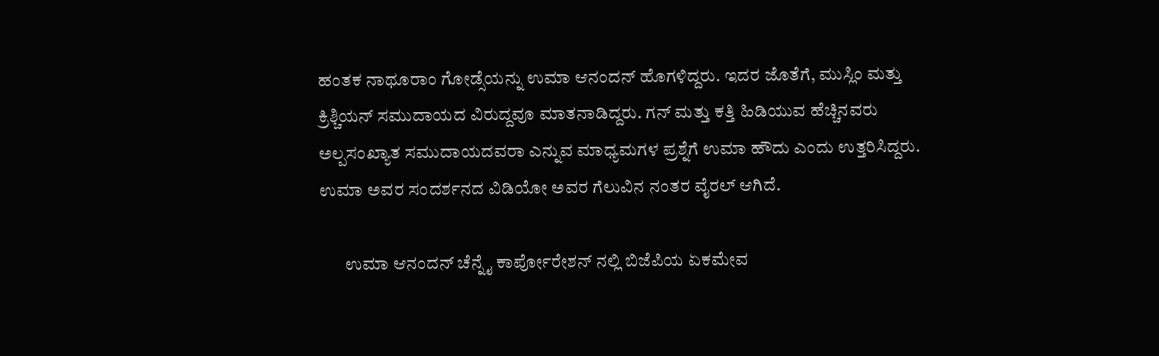ಹಂತಕ ನಾಥೂರಾಂ ಗೋಡ್ಸೆಯನ್ನು ಉಮಾ ಆನಂದನ್ ಹೊಗಳಿದ್ದರು. ಇದರ ಜೊತೆಗೆ, ಮುಸ್ಲಿಂ ಮತ್ತು ಕ್ರಿಶ್ಚಿಯನ್ ಸಮುದಾಯದ ವಿರುದ್ದವೂ ಮಾತನಾಡಿದ್ದರು. ಗನ್ ಮತ್ತು ಕತ್ತಿ ಹಿಡಿಯುವ ಹೆಚ್ಚಿನವರು ಅಲ್ಪಸಂಖ್ಯಾತ ಸಮುದಾಯದವರಾ ಎನ್ನುವ ಮಾಧ್ಯಮಗಳ ಪ್ರಶ್ನೆಗೆ ಉಮಾ ಹೌದು ಎಂದು ಉತ್ತರಿಸಿದ್ದರು. ಉಮಾ ಅವರ ಸಂದರ್ಶನದ ವಿಡಿಯೋ ಅವರ ಗೆಲುವಿನ ನಂತರ ವೈರಲ್ ಆಗಿದೆ.

       ಉಮಾ ಆನಂದನ್ ಚೆನ್ನೈ ಕಾರ್ಪೋರೇಶನ್ ನಲ್ಲಿ ಬಿಜೆಪಿಯ ಏಕಮೇವ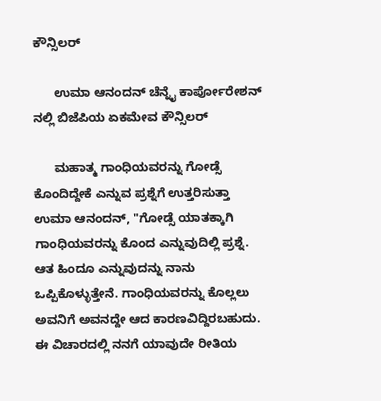ಕೌನ್ಸಿಲರ್

      ಉಮಾ ಆನಂದನ್ ಚೆನ್ನೈ ಕಾರ್ಪೋರೇಶನ್ ನಲ್ಲಿ ಬಿಜೆಪಿಯ ಏಕಮೇವ ಕೌನ್ಸಿಲರ್

      ಮಹಾತ್ಮ ಗಾಂಧಿಯವರನ್ನು ಗೋಡ್ಸೆ ಕೊಂದಿದ್ದೇಕೆ ಎನ್ನುವ ಪ್ರಶ್ನೆಗೆ ಉತ್ತರಿಸುತ್ತಾ ಉಮಾ ಆನಂದನ್, "ಗೋಡ್ಸೆ ಯಾತಕ್ಕಾಗಿ ಗಾಂಧಿಯವರನ್ನು ಕೊಂದ ಎನ್ನುವುದಿಲ್ಲಿ ಪ್ರಶ್ನೆ. ಆತ ಹಿಂದೂ ಎನ್ನುವುದನ್ನು ನಾನು ಒಪ್ಪಿಕೊಳ್ಳುತ್ತೇನೆ. ಗಾಂಧಿಯವರನ್ನು ಕೊಲ್ಲಲು ಅವನಿಗೆ ಅವನದ್ದೇ ಆದ ಕಾರಣವಿದ್ದಿರಬಹುದು. ಈ ವಿಚಾರದಲ್ಲಿ ನನಗೆ ಯಾವುದೇ ರೀತಿಯ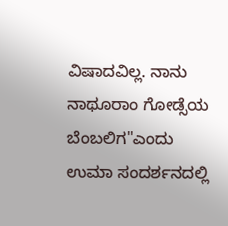ವಿಷಾದವಿಲ್ಲ. ನಾನು ನಾಥೂರಾಂ ಗೋಡ್ಸೆಯ ಬೆಂಬಲಿಗ"ಎಂದು ಉಮಾ ಸಂದರ್ಶನದಲ್ಲಿ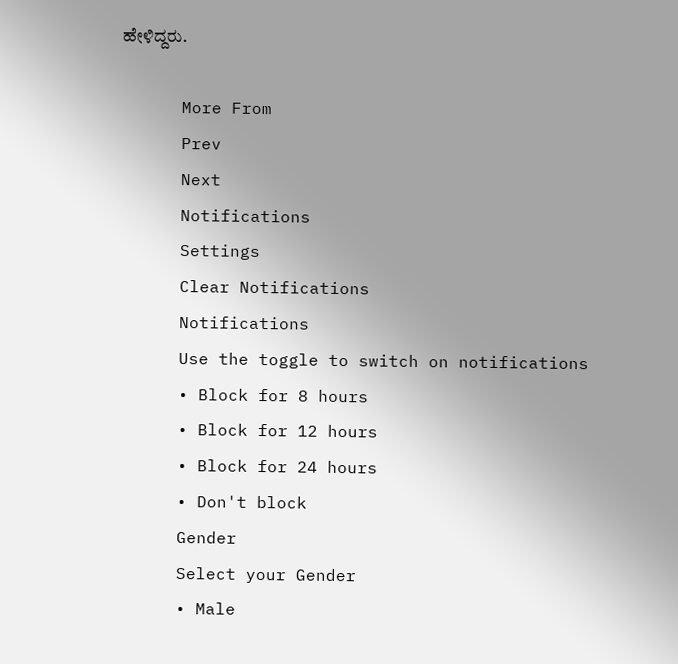ಹೇಳಿದ್ದರು.

      More From
      Prev
      Next
      Notifications
      Settings
      Clear Notifications
      Notifications
      Use the toggle to switch on notifications
      • Block for 8 hours
      • Block for 12 hours
      • Block for 24 hours
      • Don't block
      Gender
      Select your Gender
      • Male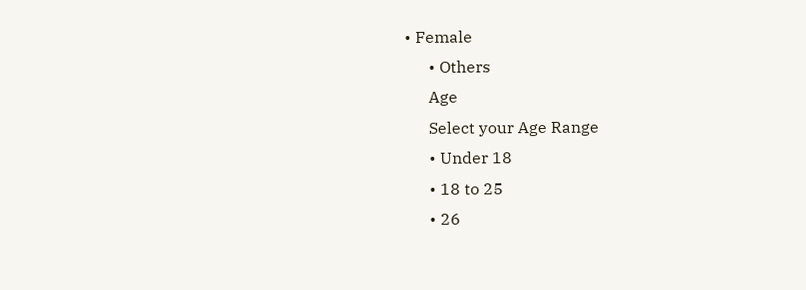• Female
      • Others
      Age
      Select your Age Range
      • Under 18
      • 18 to 25
      • 26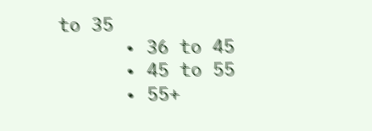to 35
      • 36 to 45
      • 45 to 55
      • 55+